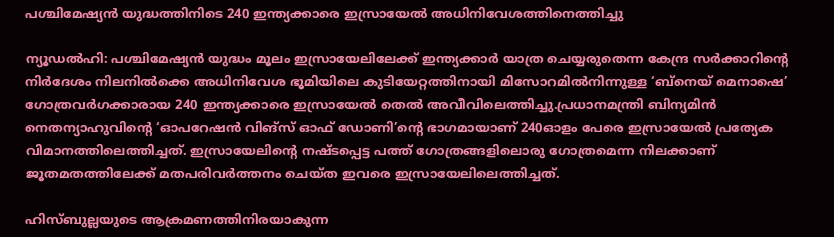പശ്ചിമേഷ്യൻ യുദ്ധത്തിനിടെ 240 ഇന്ത്യക്കാരെ ഇസ്രായേൽ അധിനിവേശത്തിനെത്തിച്ചു

ന്യൂഡൽഹി: പശ്ചിമേഷ്യൻ യുദ്ധം മൂലം ഇസ്രായേലിലേക്ക് ഇന്ത്യക്കാർ യാത്ര ചെയ്യരുതെന്ന കേന്ദ്ര സർക്കാറിന്റെ നിർദേശം നിലനിൽക്കെ അധിനിവേശ ഭൂമിയിലെ കുടിയേറ്റത്തിനായി മിസോറമിൽനിന്നുള്ള ‘ബ്നെയ് മെനാഷെ’ ഗോത്രവർഗക്കാരായ 240 ഇന്ത്യക്കാരെ ഇസ്രായേൽ തെൽ അവീവിലെത്തിച്ചു.പ്രധാനമന്ത്രി ബിന്യമിൻ നെതന്യാഹുവിന്റെ ‘ഓപറേഷൻ വിങ്സ് ഓഫ് ഡോണി’ന്റെ ഭാഗമായാണ് 240ഓളം പേരെ ഇസ്രായേൽ പ്രത്യേക വിമാനത്തിലെത്തിച്ചത്. ഇസ്രായേലിന്റെ നഷ്ടപ്പെട്ട പത്ത് ഗോത്രങ്ങളിലൊരു ഗോത്രമെന്ന നിലക്കാണ് ജൂതമതത്തിലേക്ക് മതപരിവർത്തനം ചെയ്ത ഇവരെ ഇസ്രായേലിലെത്തിച്ചത്.

ഹിസ്ബുല്ലയുടെ ആക്രമണത്തിനിരയാകുന്ന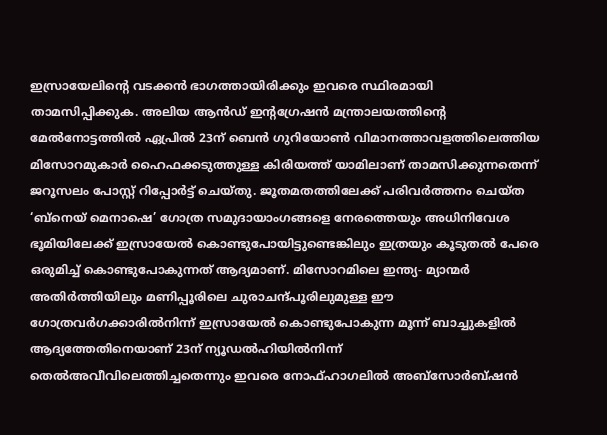ഇസ്രായേലിന്റെ വടക്കൻ ഭാഗത്തായിരിക്കും ഇവരെ സ്ഥിരമായി താമസിപ്പിക്കുക. അലിയ ആൻഡ് ഇന്റഗ്രേഷൻ മന്ത്രാലയത്തിന്റെ മേൽനോട്ടത്തിൽ ഏപ്രിൽ 23ന് ബെൻ ഗുറിയോൺ വിമാനത്താവളത്തിലെത്തിയ മിസോറമുകാർ ഹൈഫക്കടുത്തുള്ള കിരിയത്ത് യാമിലാണ് താമസിക്കുന്നതെന്ന് ജറൂസലം പോസ്റ്റ് റിപ്പോർട്ട് ചെയ്തു. ജൂതമതത്തിലേക്ക് പരിവർത്തനം ചെയ്ത ‘ബ്നെയ് മെനാഷെ’ ഗോത്ര സമുദായാംഗങ്ങളെ നേരത്തെയും അധിനിവേശ ഭൂമിയിലേക്ക് ഇസ്രായേൽ കൊണ്ടുപോയിട്ടുണ്ടെങ്കിലും ഇത്രയും കൂടുതൽ പേരെ ഒരുമിച്ച് കൊണ്ടുപോകുന്നത് ആദ്യമാണ്. മിസോറമിലെ ഇന്ത്യ- മ്യാന്മർ അതിർത്തിയിലും മണിപ്പൂരിലെ ചുരാചന്ദ്പൂരിലുമുള്ള ഈ ഗോത്രവർഗക്കാരിൽനിന്ന് ഇസ്രായേൽ കൊണ്ടുപോകുന്ന മൂന്ന് ബാച്ചുകളിൽ ആദ്യത്തേതിനെയാണ് 23ന് ന്യൂഡൽഹിയിൽനിന്ന് തെൽഅവീവിലെത്തിച്ചതെന്നും ഇവരെ നോഫ്ഹാഗലിൽ അബ്സോർബ്ഷൻ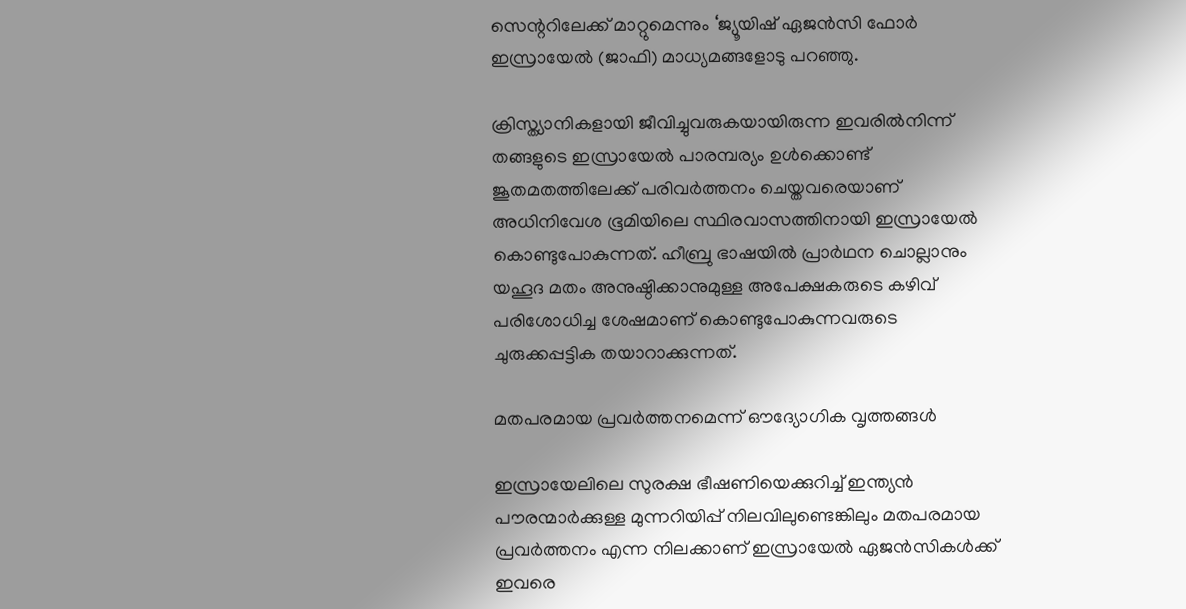സെന്ററിലേക്ക് മാറ്റുമെന്നും ‘ജ്യൂയിഷ് ഏജൻസി ഫോർ ഇസ്രായേൽ (ജാഫി) മാധ്യമങ്ങളോടു പറഞ്ഞു.

ക്രിസ്ത്യാനികളായി ജീവിച്ചുവരുകയായിരുന്ന ഇവരിൽനിന്ന് തങ്ങളുടെ ഇസ്രായേൽ പാരമ്പര്യം ഉൾക്കൊണ്ട് ജൂതമതത്തിലേക്ക് പരിവർത്തനം ചെയ്തവരെയാണ് അധിനിവേശ ഭൂമിയിലെ സ്ഥിരവാസത്തിനായി ഇസ്രായേൽ കൊണ്ടുപോകുന്നത്. ഹീബ്രു ഭാഷയിൽ പ്രാർഥന ചൊല്ലാനും യഹൂദ മതം അനുഷ്ഠിക്കാനുമുള്ള അപേക്ഷകരുടെ കഴിവ് പരിശോധിച്ച ശേഷമാണ് കൊണ്ടുപോകുന്നവരുടെ ചുരുക്കപ്പട്ടിക തയാറാക്കുന്നത്.

മതപരമായ പ്രവർത്തനമെന്ന് ഔദ്യോഗിക വൃത്തങ്ങൾ

ഇസ്രായേലിലെ സുരക്ഷ ഭീഷണിയെക്കുറിച്ച് ഇന്ത്യൻ പൗരന്മാർക്കുള്ള മുന്നറിയിപ്പ് നിലവിലുണ്ടെങ്കിലും മതപരമായ പ്രവർത്തനം എന്ന നിലക്കാണ് ഇസ്രായേൽ ഏജൻസികൾക്ക് ഇവരെ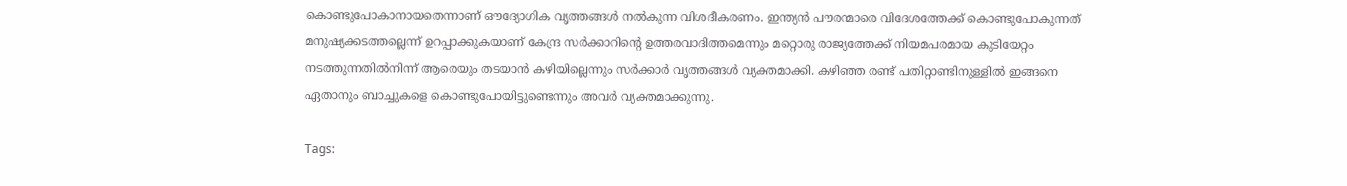കൊണ്ടുപോകാനായതെന്നാണ് ഔദ്യോഗിക വൃത്തങ്ങൾ നൽകുന്ന വിശദീകരണം. ഇന്ത്യൻ പൗരന്മാരെ വിദേശത്തേക്ക് കൊണ്ടുപോകുന്നത് മനുഷ്യക്കടത്തല്ലെന്ന് ഉറപ്പാക്കുകയാണ് കേന്ദ്ര സർക്കാറിന്റെ ഉത്തരവാദിത്തമെന്നും മറ്റൊരു രാജ്യത്തേക്ക് നിയമപരമായ കുടിയേറ്റം നടത്തുന്നതിൽനിന്ന് ആരെയും തടയാൻ കഴിയില്ലെന്നും സർക്കാർ വൃത്തങ്ങൾ വ്യക്തമാക്കി. കഴിഞ്ഞ രണ്ട് പതിറ്റാണ്ടിനുള്ളിൽ ഇങ്ങനെ ഏതാനും ബാച്ചുകളെ കൊണ്ടുപോയിട്ടുണ്ടെന്നും അവർ വ്യക്തമാക്കുന്നു.

Tags: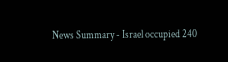News Summary - Israel occupied 240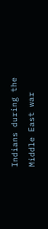Indians during the Middle East war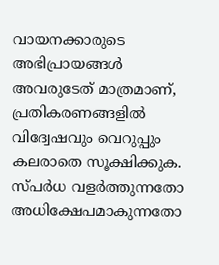വായനക്കാരുടെ അഭിപ്രായങ്ങള്‍ അവരുടേത് മാത്രമാണ്, പ്രതികരണങ്ങളിൽ വിദ്വേഷവും വെറുപ്പും കലരാതെ സൂക്ഷിക്കുക. സ്പർധ വളർത്തുന്നതോ അധിക്ഷേപമാകുന്നതോ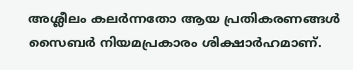അശ്ലീലം കലർന്നതോ ആയ പ്രതികരണങ്ങൾ സൈബർ നിയമപ്രകാരം ശിക്ഷാർഹമാണ്.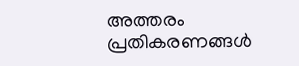അത്തരം പ്രതികരണങ്ങൾ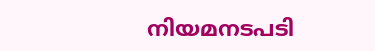നിയമനടപടി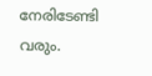നേരിടേണ്ടി വരും.